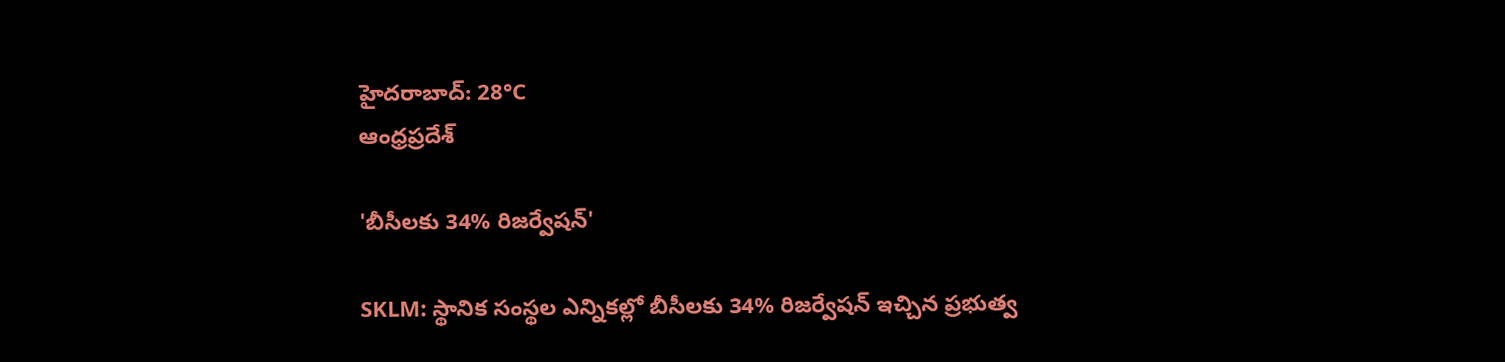హైదరాబాద్: 28°C
ఆంధ్రప్రదేశ్

'బీసీలకు 34% రిజర్వేషన్'

SKLM: స్థానిక సంస్థల ఎన్నికల్లో బీసీలకు 34% రిజర్వేషన్ ఇచ్చిన ప్రభుత్వ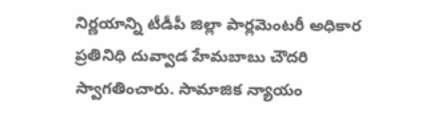నిర్ణయాన్ని టీడీపీ జిల్లా పార్లమెంటరీ అధికార ప్రతినిధి దువ్వాడ హేమబాబు చౌదరి స్వాగతించారు. సామాజిక న్యాయం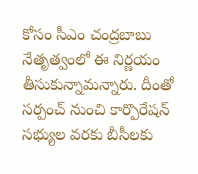కోసం సీఎం చంద్రబాబు నేతృత్వంలో ఈ నిర్ణయం తీసుకున్నామన్నారు. దీంతో సర్పంచ్ నుంచి కార్పొరేషన్ సభ్యుల వరకు బీసీలకు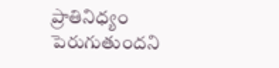ప్రాతినిధ్యం పెరుగుతుందని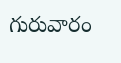గురువారం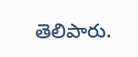తెలిపారు.